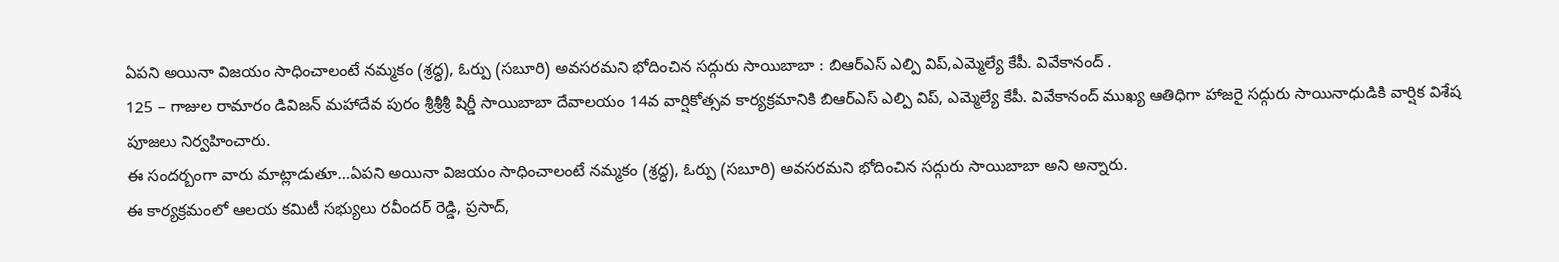ఏపని అయినా విజయం సాధించాలంటే నమ్మకం (శ్రద్ధ), ఓర్పు (సబూరి) అవసరమని భోదించిన సద్గురు సాయిబాబా : బిఆర్ఎస్ ఎల్పి విప్,ఎమ్మెల్యే కేపీ. వివేకానంద్ .
125 – గాజుల రామారం డివిజన్ మహాదేవ పురం శ్రీశ్రీశ్రీ షిర్డీ సాయిబాబా దేవాలయం 14వ వార్షికోత్సవ కార్యక్రమానికి బిఆర్ఎస్ ఎల్పి విప్, ఎమ్మెల్యే కేపీ. వివేకానంద్ ముఖ్య ఆతిధిగా హాజరై సద్గురు సాయినాధుడికి వార్షిక విశేష పూజలు నిర్వహించారు.
ఈ సందర్బంగా వారు మాట్లాడుతూ…ఏపని అయినా విజయం సాధించాలంటే నమ్మకం (శ్రద్ధ), ఓర్పు (సబూరి) అవసరమని భోదించిన సద్గురు సాయిబాబా అని అన్నారు.
ఈ కార్యక్రమంలో ఆలయ కమిటీ సభ్యులు రవీందర్ రెడ్డి, ప్రసాద్,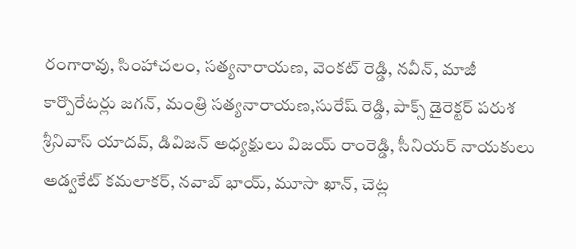రంగారావు, సింహాచలం, సత్యనారాయణ, వెంకట్ రెడ్డి, నవీన్, మాజీ కార్పొరేటర్లు జగన్, మంత్రి సత్యనారాయణ,సురేష్ రెడ్డి, పాక్స్ డైరెక్టర్ పరుశ శ్రీనివాస్ యాదవ్, డివిజన్ అధ్యక్షులు విజయ్ రాంరెడ్డి, సీనియర్ నాయకులు అడ్వకేట్ కమలాకర్, నవాబ్ భాయ్, మూసా ఖాన్, చెట్ల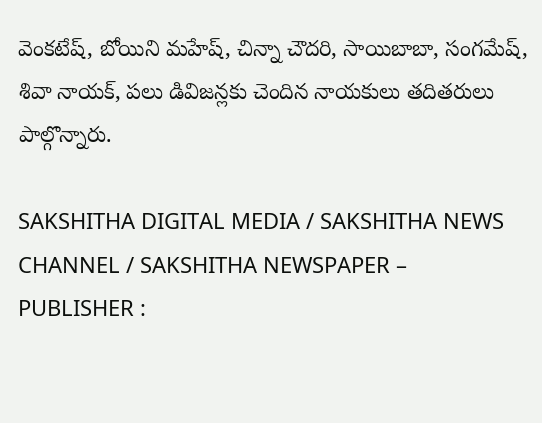వెంకటేష్, బోయిని మహేష్, చిన్నా చౌదరి, సాయిబాబా, సంగమేష్, శివా నాయక్, పలు డివిజన్లకు చెందిన నాయకులు తదితరులు పాల్గొన్నారు.

SAKSHITHA DIGITAL MEDIA / SAKSHITHA NEWS CHANNEL / SAKSHITHA NEWSPAPER – PUBLISHER :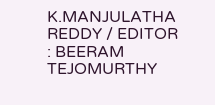K.MANJULATHA REDDY / EDITOR : BEERAM TEJOMURTHY